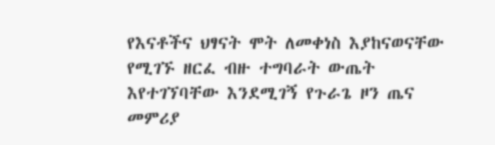የእናቶችና ህፃናት ሞት ለመቀነስ እያከናወናቸው የሚገኙ ዘርፈ ብዙ ተግባራት ውጤት እየተገኘባቸው እንደሚገኝ የጉራጌ ዞን ጤና መምሪያ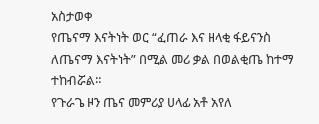አስታወቀ
የጤናማ እናትነት ወር “ፈጠራ እና ዘላቂ ፋይናንስ ለጤናማ እናትነት” በሚል መሪ ቃል በወልቂጤ ከተማ ተከብሯል።
የጉራጌ ዞን ጤና መምሪያ ሀላፊ አቶ አየለ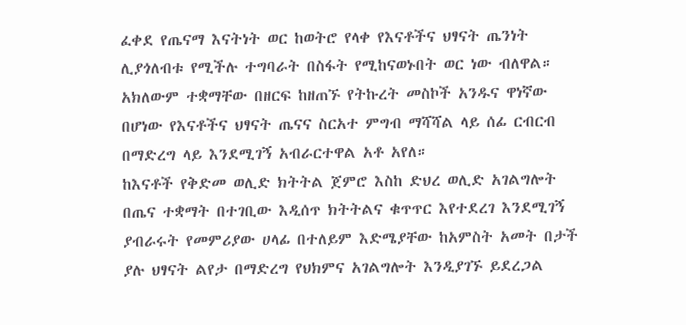ፈቀደ የጤናማ እናትነት ወር ከወትሮ የላቀ የእናቶችና ህፃናት ጤንነት ሊያጎለብቱ የሚችሉ ተግባራት በስፋት የሚከናወኑበት ወር ነው ብለዋል።
አክለውም ተቋማቸው በዘርፍ ከዘጠኙ የትኩረት መስኮች አንዱና ዋነኛው በሆነው የእናቶችና ህፃናት ጤናና ስርአተ ምግብ ማሻሻል ላይ ሰፊ ርብርብ በማድረግ ላይ እንደሚገኝ አብራርተዋል አቶ አየለ።
ከእናቶች የቅድመ ወሊድ ክትትል ጀምሮ እስከ ድህረ ወሊድ አገልግሎት በጤና ተቋማት በተገቢው እዲሰጥ ክትትልና ቁጥጥር እየተደረገ እንደሚገኝ ያብራሩት የመምሪያው ሀላፊ በተለይም እድሜያቸው ከአምስት አመት በታች ያሉ ህፃናት ልየታ በማድረግ የህክምና አገልግሎት እንዲያገኙ ይደረጋል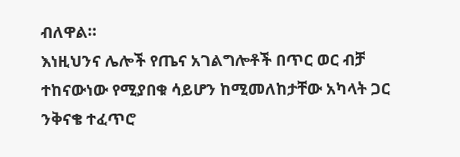ብለዋል።
እነዚህንና ሌሎች የጤና አገልግሎቶች በጥር ወር ብቻ ተከናውነው የሚያበቁ ሳይሆን ከሚመለከታቸው አካላት ጋር ንቅናቄ ተፈጥሮ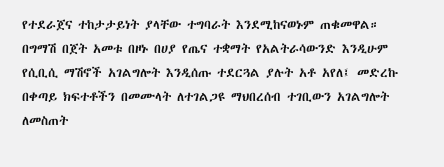የተደራጀና ተከታታይነት ያላቸው ተግባራት እንደሚከናወኑም ጠቁመዋል።
በግማሽ በጀት አመቱ በዞኑ በሀያ የጤና ተቋማት የአልትራሳውንድ እንዲሁም የሲቢሲ ማሽኖች አገልግሎት እንዲሰጡ ተደርጓል ያሉት አቶ አየለ፤ መድረኩ በቀጣይ ክፍተቶችን በመሙላት ለተገልጋዩ ማህበረሰብ ተገቢውን አገልግሎት ለመስጠት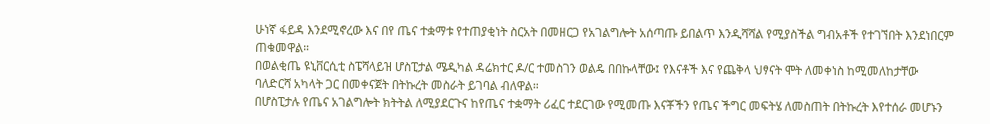ሁነኛ ፋይዳ እንደሚኖረው እና በየ ጤና ተቋማቱ የተጠያቂነት ስርአት በመዘርጋ የአገልግሎት አሰጣጡ ይበልጥ እንዲሻሻል የሚያስችል ግብአቶች የተገኘበት እንደነበርም ጠቁመዋል።
በወልቂጤ ዩኒቨርሲቲ ስፔሻላይዝ ሆስፒታል ሜዲካል ዳሬክተር ዶ/ር ተመስገን ወልዴ በበኩላቸው፤ የእናቶች እና የጨቅላ ህፃናት ሞት ለመቀነስ ከሚመለከታቸው ባለድርሻ አካላት ጋር በመቀናጀት በትኩረት መስራት ይገባል ብለዋል።
በሆስፒታሉ የጤና አገልግሎት ክትትል ለሚያደርጉና ከየጤና ተቋማት ሪፈር ተደርገው የሚመጡ እናቾችን የጤና ችግር መፍትሄ ለመስጠት በትኩረት እየተሰራ መሆኑን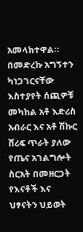አመላክተዋል።
በመድረኩ አግኝተን ካነጋገርናቸው እስተያየት ሰጪዎቹ መካከል አቶ እድሪስ አብራር እና አቶ ሽኩር ሸሪፍ ጥራት ያለው የጤና አገልግሎት ስርአት በመዘርጋት የእናቶች እና ህፃናትን ህይወት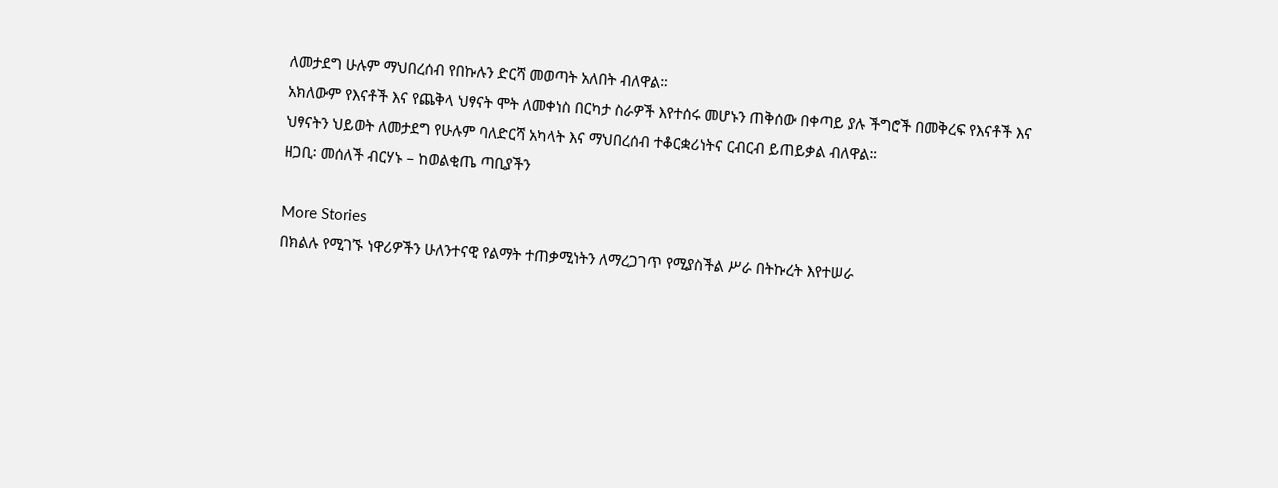ለመታደግ ሁሉም ማህበረሰብ የበኩሉን ድርሻ መወጣት አለበት ብለዋል።
አክለውም የእናቶች እና የጨቅላ ህፃናት ሞት ለመቀነስ በርካታ ስራዎች እየተሰሩ መሆኑን ጠቅሰው በቀጣይ ያሉ ችግሮች በመቅረፍ የእናቶች እና ህፃናትን ህይወት ለመታደግ የሁሉም ባለድርሻ አካላት እና ማህበረሰብ ተቆርቋሪነትና ርብርብ ይጠይቃል ብለዋል።
ዘጋቢ፡ መሰለች ብርሃኑ – ከወልቂጤ ጣቢያችን

More Stories
በክልሉ የሚገኙ ነዋሪዎችን ሁለንተናዊ የልማት ተጠቃሚነትን ለማረጋገጥ የሚያስችል ሥራ በትኩረት እየተሠራ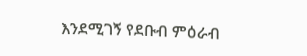እንደሚገኝ የደቡብ ምዕራብ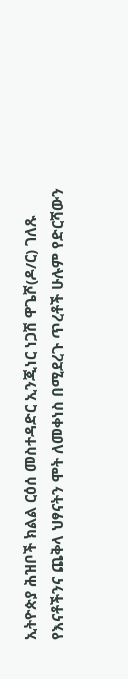ኢትዮጵያ ሕዝቦች ክልል ርዕሰ መስተዳድር ኢንጂነር ነጋሽ ዋጌሾ(ዶ/ር) ገለጹ
የእናቶችንና ጨቅላ ህፃናትን ሞት ለመቀነስ በሚደረጉ ጥረቶች ሁሉም የድርሻውን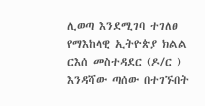ሊወጣ እንደሚገባ ተገለፀ
የማእከላዊ ኢትዮጵያ ክልል ርእሰ መስተዳደር (ዶ/ር ) እንዳሻው ጣሰው በተገኙበት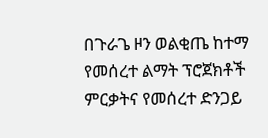በጉራጌ ዞን ወልቂጤ ከተማ የመሰረተ ልማት ፕሮጀክቶች ምርቃትና የመሰረተ ድንጋይ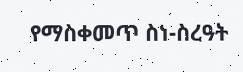የማስቀመጥ ስነ-ስረዓት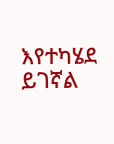እየተካሄደ ይገኛል